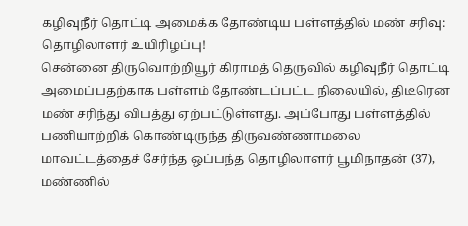கழிவுநீர் தொட்டி அமைக்க தோண்டிய பள்ளத்தில் மண் சரிவு: தொழிலாளர் உயிரிழப்பு!
சென்னை திருவொற்றியூர் கிராமத் தெருவில் கழிவுநீர் தொட்டி அமைப்பதற்காக பள்ளம் தோண்டப்பட்ட நிலையில், திடீரென மண் சரிந்து விபத்து ஏற்பட்டுள்ளது. அப்போது பள்ளத்தில் பணியாற்றிக் கொண்டிருந்த திருவண்ணாமலை மாவட்டத்தைச் சேர்ந்த ஒப்பந்த தொழிலாளர் பூமிநாதன் (37), மண்ணில்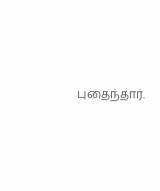புதைந்தார்.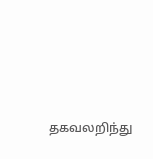தகவலறிந்து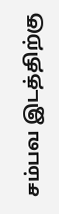சம்பவ இடத்திற்கு